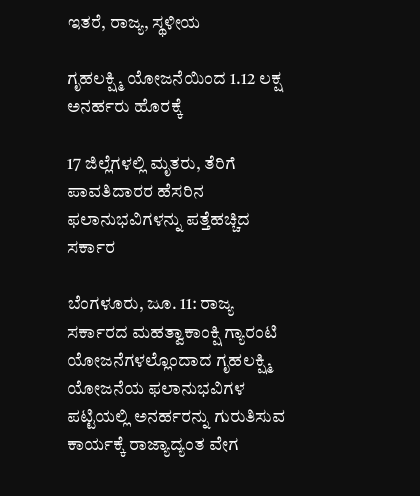ಇತರೆ, ರಾಜ್ಯ, ಸ್ಥಳೀಯ

ಗೃಹಲಕ್ಷ್ಮಿ ಯೋಜನೆಯಿಂದ 1.12 ಲಕ್ಷ ಅನರ್ಹರು ಹೊರಕ್ಕೆ

17 ಜಿಲ್ಲೆಗಳಲ್ಲಿ ಮೃತರು, ತೆರಿಗೆ ಪಾವತಿದಾರರ ಹೆಸರಿನ ಫಲಾನುಭವಿಗಳನ್ನು ಪತ್ತೆಹಚ್ಚಿದ ಸರ್ಕಾರ

ಬೆಂಗಳೂರು, ಜೂ. 11: ರಾಜ್ಯ ಸರ್ಕಾರದ ಮಹತ್ವಾಕಾಂಕ್ಷಿ ಗ್ಯಾರಂಟಿ ಯೋಜನೆಗಳಲ್ಲೊಂದಾದ ಗೃಹಲಕ್ಷ್ಮಿ ಯೋಜನೆಯ ಫಲಾನುಭವಿಗಳ ಪಟ್ಟಿಯಲ್ಲಿ ಅನರ್ಹರನ್ನು ಗುರುತಿಸುವ ಕಾರ್ಯಕ್ಕೆ ರಾಜ್ಯಾದ್ಯಂತ ವೇಗ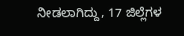ನೀಡಲಾಗಿದ್ದು, 17 ಜಿಲ್ಲೆಗಳ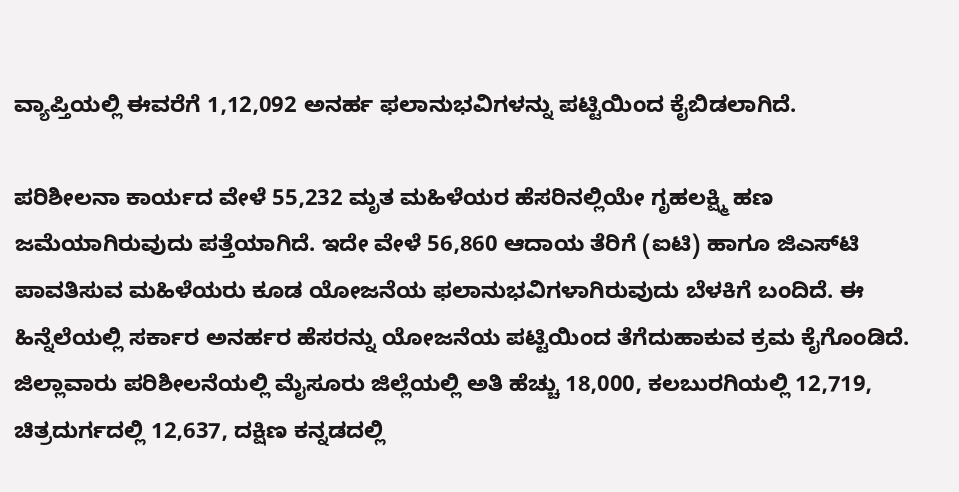ವ್ಯಾಪ್ತಿಯಲ್ಲಿ ಈವರೆಗೆ 1,12,092 ಅನರ್ಹ ಫಲಾನುಭವಿಗಳನ್ನು ಪಟ್ಟಿಯಿಂದ ಕೈಬಿಡಲಾಗಿದೆ.

ಪರಿಶೀಲನಾ ಕಾರ್ಯದ ವೇಳೆ 55,232 ಮೃತ ಮಹಿಳೆಯರ ಹೆಸರಿನಲ್ಲಿಯೇ ಗೃಹಲಕ್ಷ್ಮಿ ಹಣ ಜಮೆಯಾಗಿರುವುದು ಪತ್ತೆಯಾಗಿದೆ. ಇದೇ ವೇಳೆ 56,860 ಆದಾಯ ತೆರಿಗೆ (ಐಟಿ) ಹಾಗೂ ಜಿಎಸ್‌ಟಿ ಪಾವತಿಸುವ ಮಹಿಳೆಯರು ಕೂಡ ಯೋಜನೆಯ ಫಲಾನುಭವಿಗಳಾಗಿರುವುದು ಬೆಳಕಿಗೆ ಬಂದಿದೆ. ಈ ಹಿನ್ನೆಲೆಯಲ್ಲಿ ಸರ್ಕಾರ ಅನರ್ಹರ ಹೆಸರನ್ನು ಯೋಜನೆಯ ಪಟ್ಟಿಯಿಂದ ತೆಗೆದುಹಾಕುವ ಕ್ರಮ ಕೈಗೊಂಡಿದೆ.
ಜಿಲ್ಲಾವಾರು ಪರಿಶೀಲನೆಯಲ್ಲಿ ಮೈಸೂರು ಜಿಲ್ಲೆಯಲ್ಲಿ ಅತಿ ಹೆಚ್ಚು 18,000, ಕಲಬುರಗಿಯಲ್ಲಿ 12,719, ಚಿತ್ರದುರ್ಗದಲ್ಲಿ 12,637, ದಕ್ಷಿಣ ಕನ್ನಡದಲ್ಲಿ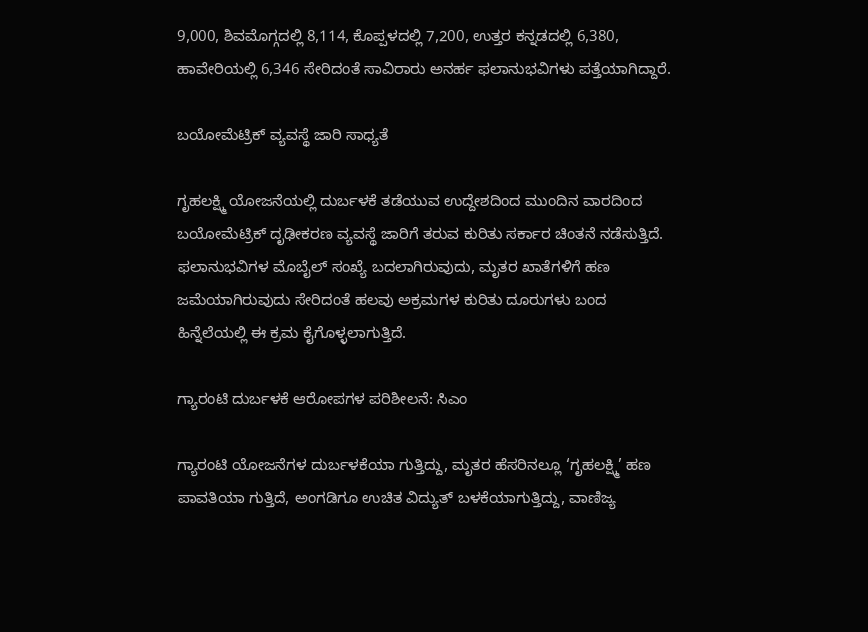9,000, ಶಿವಮೊಗ್ಗದಲ್ಲಿ 8,114, ಕೊಪ್ಪಳದಲ್ಲಿ 7,200, ಉತ್ತರ ಕನ್ನಡದಲ್ಲಿ 6,380, ಹಾವೇರಿಯಲ್ಲಿ 6,346 ಸೇರಿದಂತೆ ಸಾವಿರಾರು ಅನರ್ಹ ಫಲಾನುಭವಿಗಳು ಪತ್ತೆಯಾಗಿದ್ದಾರೆ.

ಬಯೋಮೆಟ್ರಿಕ್ ವ್ಯವಸ್ಥೆ ಜಾರಿ ಸಾಧ್ಯತೆ

ಗೃಹಲಕ್ಷ್ಮಿ ಯೋಜನೆಯಲ್ಲಿ ದುರ್ಬಳಕೆ ತಡೆಯುವ ಉದ್ದೇಶದಿಂದ ಮುಂದಿನ ವಾರದಿಂದ ಬಯೋಮೆಟ್ರಿಕ್ ದೃಢೀಕರಣ ವ್ಯವಸ್ಥೆ ಜಾರಿಗೆ ತರುವ ಕುರಿತು ಸರ್ಕಾರ ಚಿಂತನೆ ನಡೆಸುತ್ತಿದೆ. ಫಲಾನುಭವಿಗಳ ಮೊಬೈಲ್ ಸಂಖ್ಯೆ ಬದಲಾಗಿರುವುದು, ಮೃತರ ಖಾತೆಗಳಿಗೆ ಹಣ ಜಮೆಯಾಗಿರುವುದು ಸೇರಿದಂತೆ ಹಲವು ಅಕ್ರಮಗಳ ಕುರಿತು ದೂರುಗಳು ಬಂದ ಹಿನ್ನೆಲೆಯಲ್ಲಿ ಈ ಕ್ರಮ ಕೈಗೊಳ್ಳಲಾಗುತ್ತಿದೆ.

ಗ್ಯಾರಂಟಿ ದುರ್ಬಳಕೆ ಆರೋಪಗಳ ಪರಿಶೀಲನೆ: ಸಿಎಂ

ಗ್ಯಾರಂಟಿ ಯೋಜನೆಗಳ ದುರ್ಬಳಕೆಯಾ ಗುತ್ತಿದ್ದು, ಮೃತರ ಹೆಸರಿನಲ್ಲೂ ‘ಗೃಹಲಕ್ಷ್ಮಿ’ ಹಣ ಪಾವತಿಯಾ ಗುತ್ತಿದೆ, ಅಂಗಡಿಗೂ ಉಚಿತ ವಿದ್ಯುತ್ ಬಳಕೆಯಾಗುತ್ತಿದ್ದು, ವಾಣಿಜ್ಯ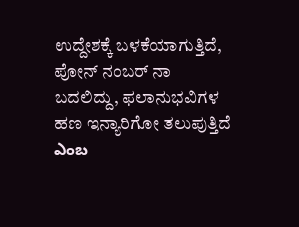ಉದ್ದೇಶಕ್ಕೆ ಬಳಕೆಯಾಗುತ್ತಿದೆ, ಪೋನ್ ನಂಬರ್ ನಾ ಬದಲಿದ್ದು, ಫಲಾನುಭವಿಗಳ ಹಣ ಇನ್ಯಾರಿಗೋ ತಲುಪುತ್ತಿದೆ ఎంబ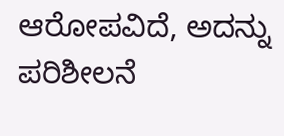ಆರೋಪವಿದೆ, ಅದನ್ನು ಪರಿಶೀಲನೆ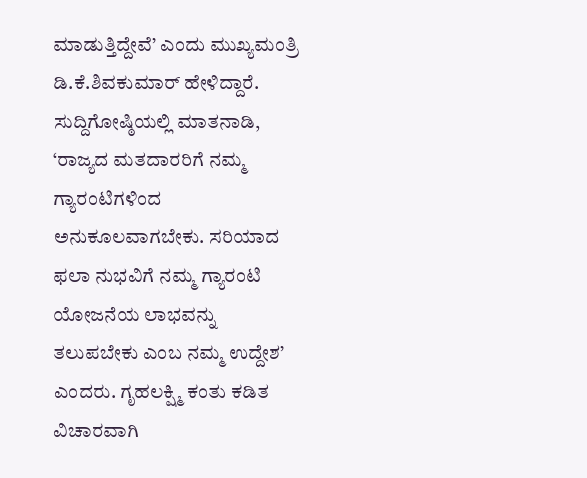ಮಾಡುತ್ತಿದ್ದೇವೆ’ ಎಂದು ಮುಖ್ಯಮಂತ್ರಿ ಡಿ.ಕೆ.ಶಿವಕುಮಾರ್ ಹೇಳಿದ್ದಾರೆ.
ಸುದ್ದಿಗೋಷ್ಠಿಯಲ್ಲಿ ಮಾತನಾಡಿ, ‘ರಾಜ್ಯದ ಮತದಾರರಿಗೆ ನಮ್ಮ ಗ್ಯಾರಂಟಿಗಳಿಂದ ಅನುಕೂಲವಾಗಬೇಕು. ಸರಿಯಾದ ಫಲಾ ನುಭವಿಗೆ ನಮ್ಮ ಗ್ಯಾರಂಟಿ ಯೋಜನೆಯ ಲಾಭವನ್ನು ತಲುಪಬೇಕು ಎಂಬ ನಮ್ಮ ಉದ್ದೇಶ’ ಎಂದರು. ಗೃಹಲಕ್ಷ್ಮಿ ಕಂತು ಕಡಿತ ವಿಚಾರವಾಗಿ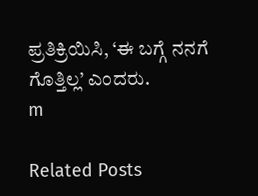ಪ್ರತಿಕ್ರಿಯಿಸಿ, ‘ಈ ಬಗ್ಗೆ ನನಗೆ ಗೊತ್ತಿಲ್ಲ’ ಎಂದರು.
m

Related Posts